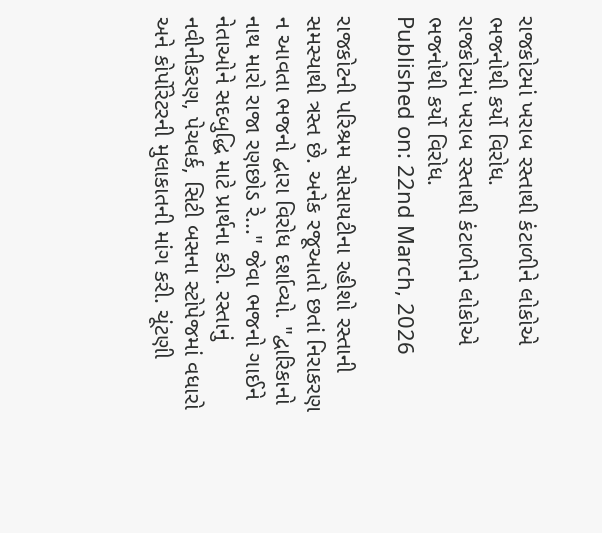રાજકોટમાં ખરાબ રસ્તાથી કંટાળીને લોકોએ ભજનોથી કર્યો વિરોધ.
રાજકોટમાં ખરાબ રસ્તાથી કંટાળીને લોકોએ ભજનોથી કર્યો વિરોધ.
Published on: 22nd March, 2026

રાજકોટની પરિશ્રમ સોસાયટીના રહીશો રસ્તાની સમસ્યાથી ત્રસ્ત છે. અનેક રજૂઆતો છતાં નિરાકરણ ન આવતા ભજનો દ્વારા વિરોધ દર્શાવ્યો. "દ્વારિકાનો નાથ મારો રાજા રણછોડ રે..." જેવા ભજનો ગાઈને નેતાઓને સદબુદ્ધિ માટે પ્રાર્થના કરી. રસ્તાનું નવીનીકરણ, પેચવર્ક, સિટી બસના સ્ટોપેજમાં વધારો અને કોર્પોરેટરની મુલાકાતની માંગ કરી. ચૂંટણી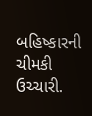બહિષ્કારની ચીમકી ઉચ્ચારી.